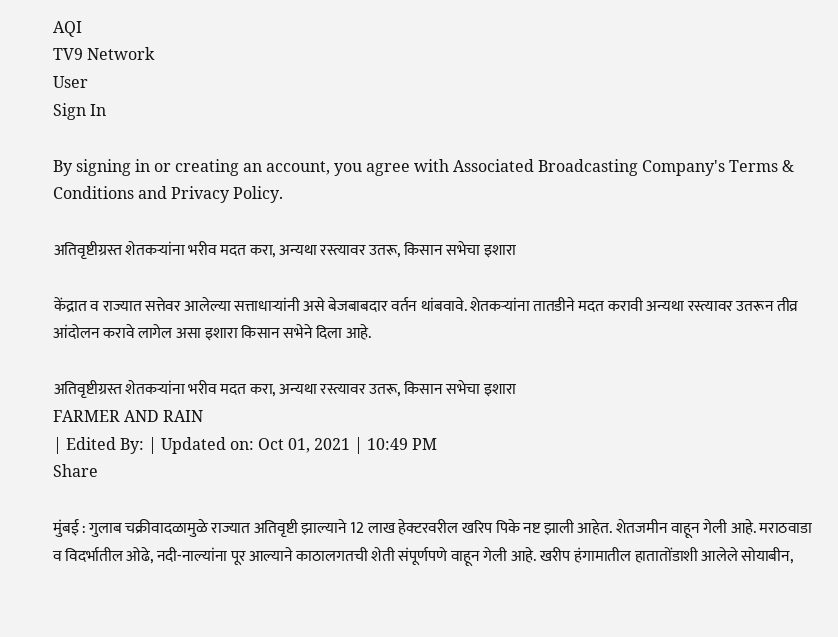AQI
TV9 Network
User
Sign In

By signing in or creating an account, you agree with Associated Broadcasting Company's Terms & Conditions and Privacy Policy.

अतिवृष्टीग्रस्त शेतकऱ्यांना भरीव मदत करा, अन्यथा रस्त्यावर उतरू, किसान सभेचा इशारा

केंद्रात व राज्यात सत्तेवर आलेल्या सत्ताधाऱ्यांनी असे बेजबाबदार वर्तन थांबवावे. शेतकऱ्यांना तातडीने मदत करावी अन्यथा रस्त्यावर उतरून तीव्र आंदोलन करावे लागेल असा इशारा किसान सभेने दिला आहे.

अतिवृष्टीग्रस्त शेतकऱ्यांना भरीव मदत करा, अन्यथा रस्त्यावर उतरू, किसान सभेचा इशारा
FARMER AND RAIN
| Edited By: | Updated on: Oct 01, 2021 | 10:49 PM
Share

मुंबई : गुलाब चक्रीवादळामुळे राज्यात अतिवृष्टी झाल्याने 12 लाख हेक्‍टरवरील खरिप पिके नष्ट झाली आहेत. शेतजमीन वाहून गेली आहे. मराठवाडा व विदर्भातील ओढे, नदी-नाल्यांना पूर आल्याने काठालगतची शेती संपूर्णपणे वाहून गेली आहे. खरीप हंगामातील हातातोंडाशी आलेले सोयाबीन,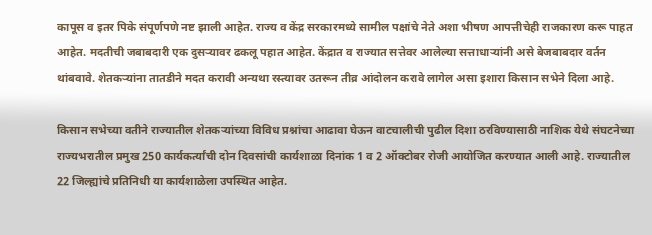कापूस व इतर पिके संपूर्णपणे नष्ट झाली आहेत. राज्य व केंद्र सरकारमध्ये सामील पक्षांचे नेते अशा भीषण आपत्तीचेही राजकारण करू पाहत आहेत. मदतीची जबाबदारी एक दुसऱ्यावर ढकलू पहात आहेत. केंद्रात व राज्यात सत्तेवर आलेल्या सत्ताधाऱ्यांनी असे बेजबाबदार वर्तन थांबवावे. शेतकऱ्यांना तातडीने मदत करावी अन्यथा रस्त्यावर उतरून तीव्र आंदोलन करावे लागेल असा इशारा किसान सभेने दिला आहे.

किसान सभेच्या वतीने राज्यातील शेतकऱ्यांच्या विविध प्रश्नांचा आढावा घेऊन वाटचालीची पुढील दिशा ठरविण्यासाठी नाशिक येथे संघटनेच्या राज्यभरातील प्रमुख 250 कार्यकर्त्यांची दोन दिवसांची कार्यशाळा दिनांक 1 व 2 ऑक्टोबर रोजी आयोजित करण्यात आली आहे. राज्यातील 22 जिल्ह्यांचे प्रतिनिधी या कार्यशाळेला उपस्थित आहेत.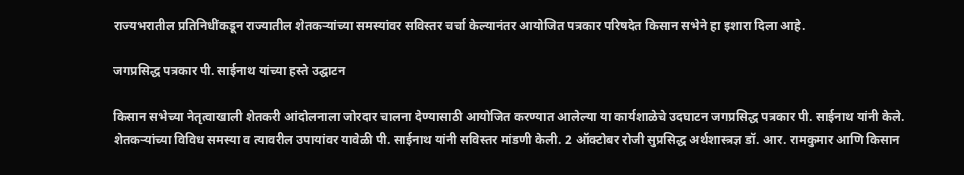राज्यभरातील प्रतिनिधींकडून राज्यातील शेतकऱ्यांच्या समस्यांवर सविस्तर चर्चा केल्यानंतर आयोजित पत्रकार परिषदेत किसान सभेने हा इशारा दिला आहे.

जगप्रसिद्ध पत्रकार पी. साईनाथ यांच्या हस्ते उद्घाटन

किसान सभेच्या नेतृत्वाखाली शेतकरी आंदोलनाला जोरदार चालना देण्यासाठी आयोजित करण्यात आलेल्या या कार्यशाळेचे उदघाटन जगप्रसिद्ध पत्रकार पी. साईनाथ यांनी केले. शेतकऱ्यांच्या विविध समस्या व त्यावरील उपायांवर यावेळी पी. साईनाथ यांनी सविस्तर मांडणी केली. 2 ऑक्टोबर रोजी सुप्रसिद्ध अर्थशास्त्रज्ञ डॉ. आर. रामकुमार आणि किसान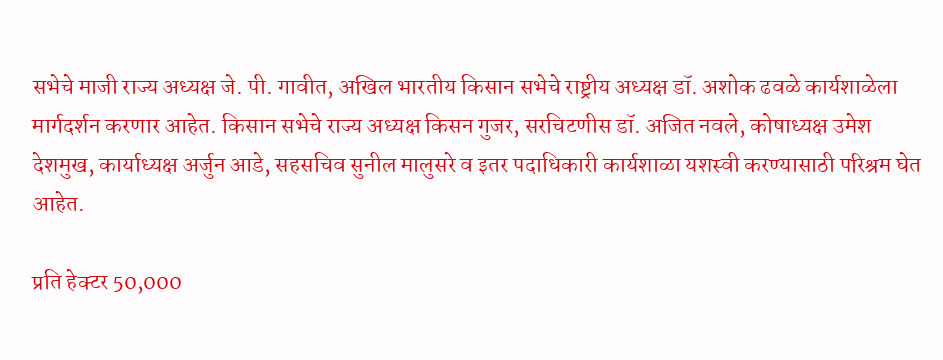सभेचे माजी राज्य अध्यक्ष जे. पी. गावीत, अखिल भारतीय किसान सभेचे राष्ट्रीय अध्यक्ष डॉ. अशोक ढवळे कार्यशाळेला मार्गदर्शन करणार आहेत. किसान सभेचे राज्य अध्यक्ष किसन गुजर, सरचिटणीस डॉ. अजित नवले, कोषाध्यक्ष उमेश देशमुख, कार्याध्यक्ष अर्जुन आडे, सहसचिव सुनील मालुसरे व इतर पदाधिकारी कार्यशाळा यशस्वी करण्यासाठी परिश्रम घेत आहेत.

प्रति हेक्टर 50,000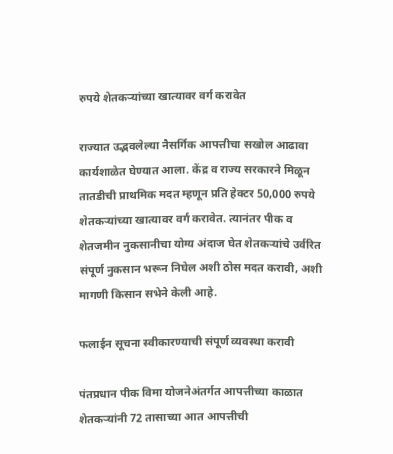रुपये शेतकऱ्यांच्या खात्यावर वर्ग करावेत

राज्यात उद्भवलेल्या नैसर्गिक आपत्तीचा सखोल आढावा कार्यशाळेत घेण्यात आला. केंद्र व राज्य सरकारने मिळून तातडीची प्राथमिक मदत म्हणून प्रति हेक्टर 50,000 रुपये शेतकऱ्यांच्या खात्यावर वर्ग करावेत. त्यानंतर पीक व शेतजमीन नुकसानीचा योग्य अंदाज घेत शेतकऱ्यांचे उर्वरित संपूर्ण नुकसान भरून निघेल अशी ठोस मदत करावी, अशी मागणी किसान सभेने केली आहे.

फलाईन सूचना स्वीकारण्याची संपूर्ण व्यवस्था करावी

पंतप्रधान पीक विमा योजनेअंतर्गत आपत्तीच्या काळात शेतकऱ्यांनी 72 तासाच्या आत आपत्तीची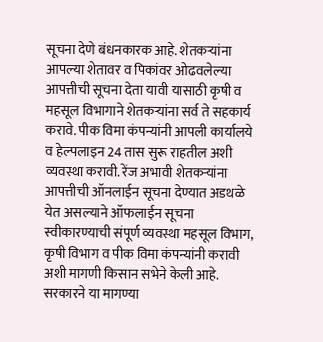सूचना देणे बंधनकारक आहे. शेतकऱ्यांना आपल्या शेतावर व पिकांवर ओढवलेल्या आपत्तीची सूचना देता यावी यासाठी कृषी व महसूल विभागाने शेतकऱ्यांना सर्व ते सहकार्य करावे. पीक विमा कंपन्यांनी आपली कार्यालये व हेल्पलाइन 24 तास सुरू राहतील अशी व्यवस्था करावी. रेंज अभावी शेतकऱ्यांना आपत्तीची ऑनलाईन सूचना देण्यात अडथळे येत असल्याने ऑफलाईन सूचना स्वीकारण्याची संपूर्ण व्यवस्था महसूल विभाग, कृषी विभाग व पीक विमा कंपन्यांनी करावी अशी मागणी किसान सभेने केली आहे. सरकारने या मागण्या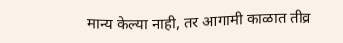मान्य केल्या नाही, तर आगामी काळात तीव्र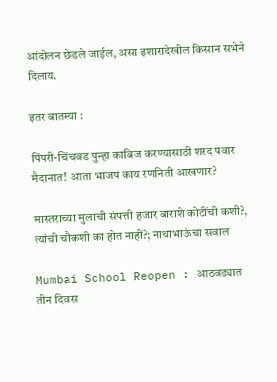आंदोलन छेडले जाईल, असा इशारादेखील किसान सभेने दिलाय.

इतर बातम्या :

पिंपरी-चिंचवड पुन्हा काबिज करण्यासाठी शरद पवार मैदानात! आता भाजप काय रणनिती आखणार?

मास्तराच्या मुलाची संपत्ती हजार बाराशे कोटींची कशी?, त्यांची चौकशी का होत नाही?; नाथाभाऊंचा सवाल

Mumbai School Reopen : आठवड्यात तीन दिवस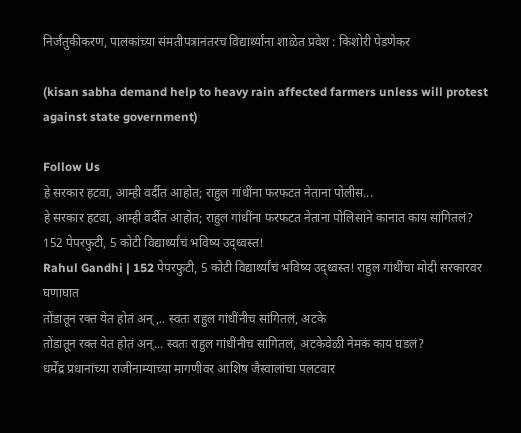निर्जंतुकीकरण, पालकांच्या संमतीपत्रानंतरच विद्यार्थ्यांना शाळेत प्रवेश : किशोरी पेडणेकर

(kisan sabha demand help to heavy rain affected farmers unless will protest against state government)

Follow Us
हे सरकार हटवा, आम्ही वर्दीत आहोत; राहुल गांधींना फरफटत नेताना पोलीस...
हे सरकार हटवा, आम्ही वर्दीत आहोत; राहुल गांधींना फरफटत नेताना पोलिसांने कानात काय सांगितलं?
152 पेपरफुटी, 5 कोटी विद्यार्थ्यांचं भविष्य उद्ध्वस्त!
Rahul Gandhi | 152 पेपरफुटी, 5 कोटी विद्यार्थ्यांचं भविष्य उद्ध्वस्त! राहुल गांधींचा मोदी सरकारवर घणाघात
तोंडातून रक्त येत होतं अन्,.. स्वतः राहुल गांधींनीच सांगितलं, अटके
तोंडातून रक्त येत होतं अन्... स्वतः राहुल गांधींनीच सांगितलं, अटकेवेळी नेमकं काय घडलं?
धर्मेंद्र प्रधानांच्या राजीनाम्याच्या मागणीवर आशिष जैस्वालांचा पलटवार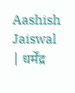Aashish Jaiswal | धर्मेंद्र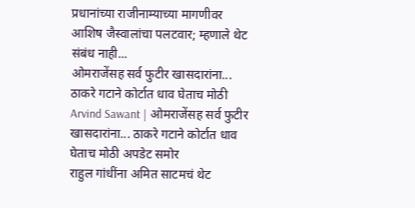प्रधानांच्या राजीनाम्याच्या मागणीवर आशिष जैस्वालांचा पलटवार; म्हणाले थेट संबंध नाही...
ओमराजेंसह सर्व फुटीर खासदारांना... ठाकरे गटाने कोर्टात धाव घेताच मोठी
Arvind Sawant | ओमराजेंसह सर्व फुटीर खासदारांना... ठाकरे गटाने कोर्टात धाव घेताच मोठी अपडेट समोर
राहुल गांधींना अमित साटमचं थेट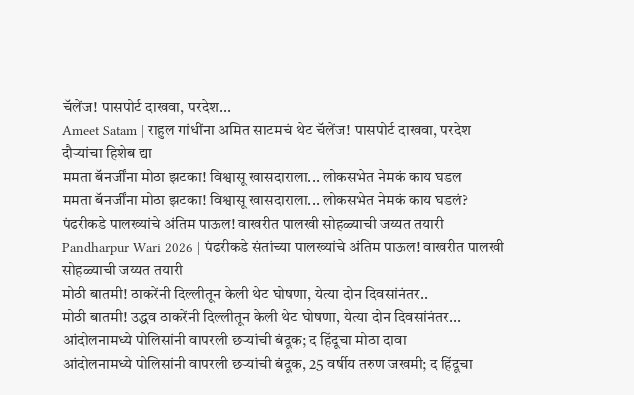चॅलेंज! पासपोर्ट दाखवा, परदेश...
Ameet Satam | राहुल गांधींना अमित साटमचं थेट चॅलेंज! पासपोर्ट दाखवा, परदेश दौऱ्यांचा हिशेब द्या
ममता बॅनर्जींना मोठा झटका! विश्वासू खासदाराला... लोकसभेत नेमकं काय घडल
ममता बॅनर्जींना मोठा झटका! विश्वासू खासदाराला... लोकसभेत नेमकं काय घडलं?
पंढरीकडे पालख्यांचे अंतिम पाऊल! वाखरीत पालखी सोहळ्याची जय्यत तयारी
Pandharpur Wari 2026 | पंढरीकडे संतांच्या पालख्यांचे अंतिम पाऊल! वाखरीत पालखी सोहळ्याची जय्यत तयारी
मोठी बातमी! ठाकरेंनी दिल्लीतून केली थेट घोषणा, येत्या दोन दिवसांनंतर..
मोठी बातमी! उद्धव ठाकरेंनी दिल्लीतून केली थेट घोषणा, येत्या दोन दिवसांनंतर...
आंदोलनामध्ये पोलिसांनी वापरली छऱ्यांची बंदूक; द हिंदूचा मोठा दावा
आंदोलनामध्ये पोलिसांनी वापरली छऱ्यांची बंदूक, 25 वर्षीय तरुण जखमी; द हिंदूचा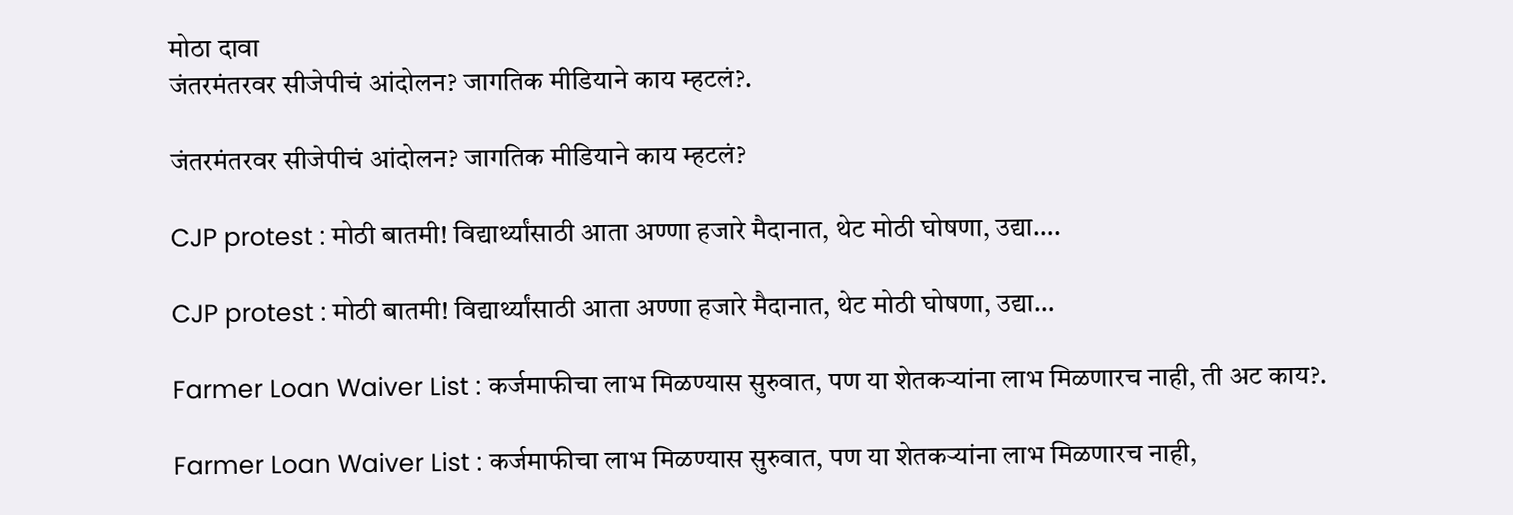मोठा दावा
जंतरमंतरवर सीजेपीचं आंदोलन? जागतिक मीडियाने काय म्हटलं?.

जंतरमंतरवर सीजेपीचं आंदोलन? जागतिक मीडियाने काय म्हटलं?

CJP protest : मोठी बातमी! विद्यार्थ्यांसाठी आता अण्णा हजारे मैदानात, थेट मोठी घोषणा, उद्या….

CJP protest : मोठी बातमी! विद्यार्थ्यांसाठी आता अण्णा हजारे मैदानात, थेट मोठी घोषणा, उद्या…

Farmer Loan Waiver List : कर्जमाफीचा लाभ मिळण्यास सुरुवात, पण या शेतकऱ्यांना लाभ मिळणारच नाही, ती अट काय?.

Farmer Loan Waiver List : कर्जमाफीचा लाभ मिळण्यास सुरुवात, पण या शेतकऱ्यांना लाभ मिळणारच नाही,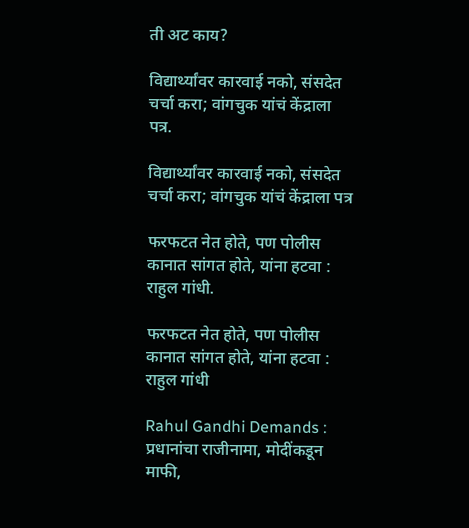ती अट काय?

विद्यार्थ्यांवर कारवाई नको, संसदेत चर्चा करा; वांगचुक यांचं केंद्राला पत्र.

विद्यार्थ्यांवर कारवाई नको, संसदेत चर्चा करा; वांगचुक यांचं केंद्राला पत्र

फरफटत नेत होते, पण पोलीस कानात सांगत होते, यांना हटवा : राहुल गांधी.

फरफटत नेत होते, पण पोलीस कानात सांगत होते, यांना हटवा : राहुल गांधी

Rahul Gandhi Demands : प्रधानांचा राजीनामा, मोदींकडून माफी,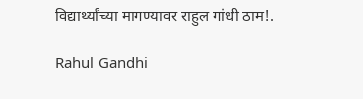विद्यार्थ्यांच्या मागण्यावर राहुल गांधी ठाम!.

Rahul Gandhi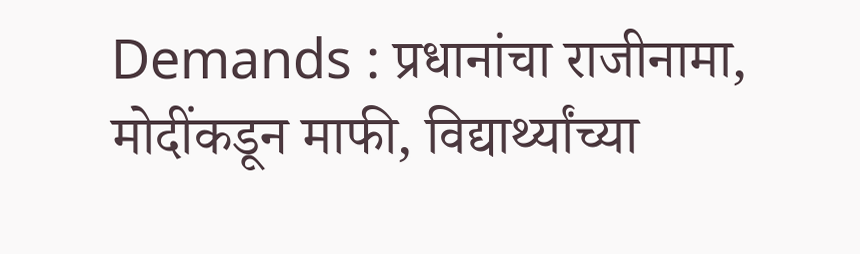Demands : प्रधानांचा राजीनामा, मोदींकडून माफी, विद्यार्थ्यांच्या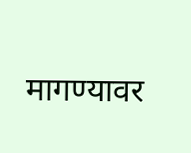मागण्यावर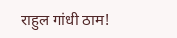राहुल गांधी ठाम!